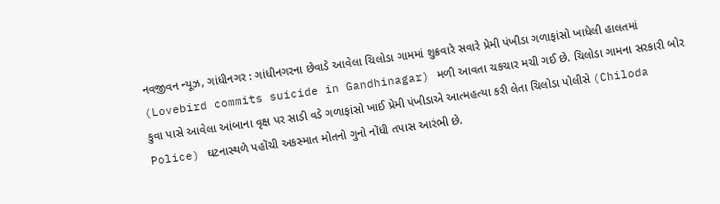નવજીવન ન્યૂઝ, ગાંધીનગર : ગાંધીનગરના છેવાડે આવેલા ચિલોડા ગામમાં શુક્રવારે સવારે પ્રેમી પંખીડા ગળાફાંસો ખાધેલી હાલતમાં (Lovebird commits suicide in Gandhinagar) મળી આવતા ચકચાર મચી ગઈ છે. ચિલોડા ગામના સરકારી બોર કુવા પાસે આવેલા આંબાના વૃક્ષ પર સાડી વડે ગળાફાંસો ખાઈ પ્રેમી પંખીડાએ આત્મહત્યા કરી લેતા ચિલોડા પોલીસે (Chiloda Police) ઘટનાસ્થળે પહોંચી અકસ્માત મોતનો ગુનો નોંધી તપાસ આરંભી છે.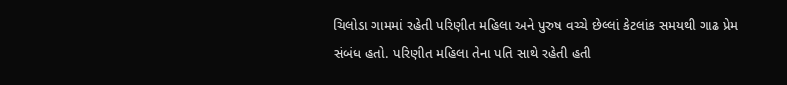ચિલોડા ગામમાં રહેતી પરિણીત મહિલા અને પુરુષ વચ્ચે છેલ્લાં કેટલાંક સમયથી ગાઢ પ્રેમ સંબંધ હતો. પરિણીત મહિલા તેના પતિ સાથે રહેતી હતી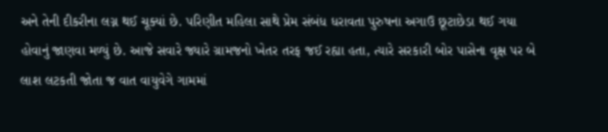અને તેની દીકરીના લગ્ન થઈ ચૂક્યાં છે. પરિણીત મહિલા સાથે પ્રેમ સંબંધ ધરાવતા પુરુષના અગાઉ છૂટાછેડા થઈ ગયા હોવાનું જાણવા મળ્યું છે. આજે સવારે જ્યારે ગ્રામજનો ખેતર તરફ જઈ રહ્યા હતા, ત્યારે સરકારી બોર પાસેના વૃક્ષ પર બે લાશ લટકતી જોતા જ વાત વાયુવેગે ગામમાં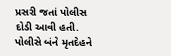પ્રસરી જતાં પોલીસ દોડી આવી હતી. પોલીસે બંને મૃતદેહને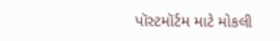પૉસ્ટમૉર્ટમ માટે મોકલી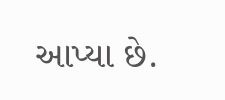આપ્યા છે.